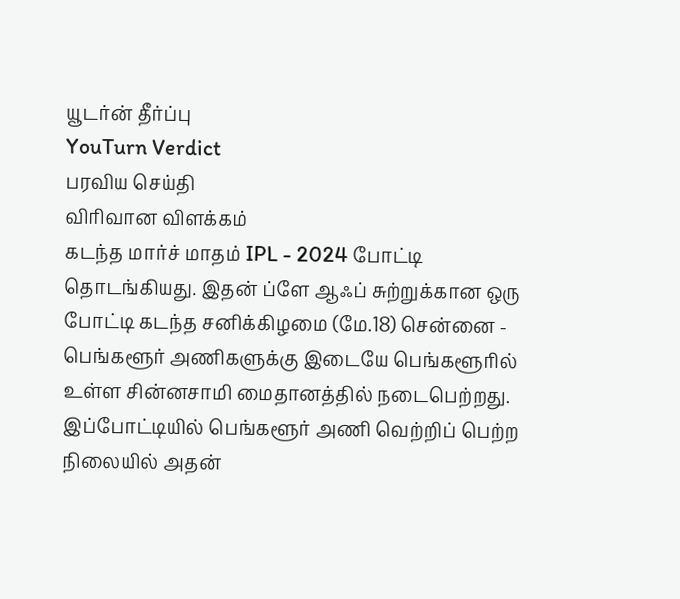யூடர்ன் தீர்ப்பு
YouTurn Verdict
பரவிய செய்தி
விரிவான விளக்கம்
கடந்த மார்ச் மாதம் IPL - 2024 போட்டி தொடங்கியது. இதன் ப்ளே ஆஃப் சுற்றுக்கான ஒரு போட்டி கடந்த சனிக்கிழமை (மே.18) சென்னை - பெங்களூர் அணிகளுக்கு இடையே பெங்களூரில் உள்ள சின்னசாமி மைதானத்தில் நடைபெற்றது.
இப்போட்டியில் பெங்களூர் அணி வெற்றிப் பெற்ற நிலையில் அதன்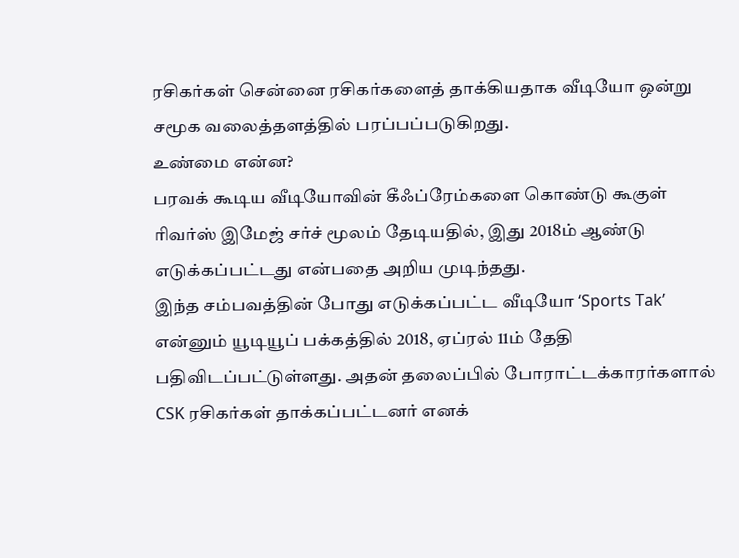ரசிகர்கள் சென்னை ரசிகர்களைத் தாக்கியதாக வீடியோ ஒன்று சமூக வலைத்தளத்தில் பரப்பப்படுகிறது.
உண்மை என்ன?
பரவக் கூடிய வீடியோவின் கீஃப்ரேம்களை கொண்டு கூகுள் ரிவர்ஸ் இமேஜ் சர்ச் மூலம் தேடியதில், இது 2018ம் ஆண்டு எடுக்கப்பட்டது என்பதை அறிய முடிந்தது.
இந்த சம்பவத்தின் போது எடுக்கப்பட்ட வீடியோ ‘Sports Tak’ என்னும் யூடியூப் பக்கத்தில் 2018, ஏப்ரல் 11ம் தேதி பதிவிடப்பட்டுள்ளது. அதன் தலைப்பில் போராட்டக்காரர்களால் CSK ரசிகர்கள் தாக்கப்பட்டனர் எனக்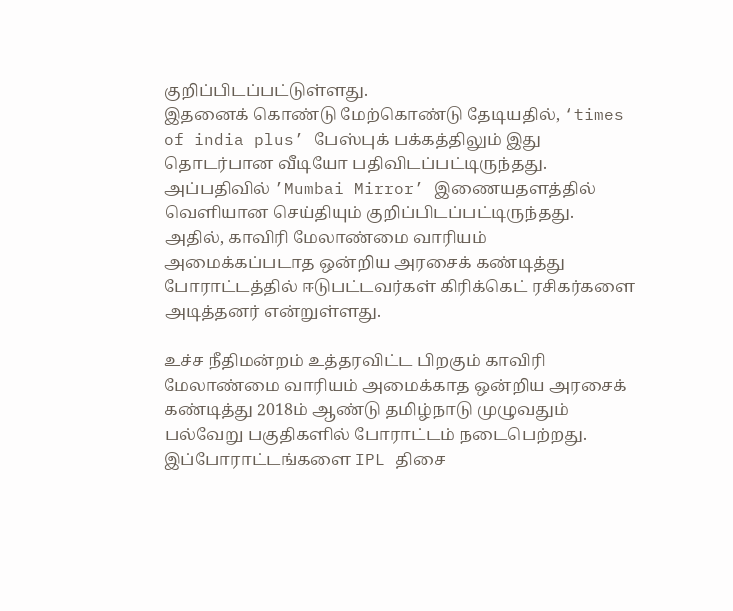குறிப்பிடப்பட்டுள்ளது.
இதனைக் கொண்டு மேற்கொண்டு தேடியதில், ‘times of india plus’ பேஸ்புக் பக்கத்திலும் இது தொடர்பான வீடியோ பதிவிடப்பட்டிருந்தது. அப்பதிவில் ’Mumbai Mirror’ இணையதளத்தில் வெளியான செய்தியும் குறிப்பிடப்பட்டிருந்தது. அதில், காவிரி மேலாண்மை வாரியம் அமைக்கப்படாத ஒன்றிய அரசைக் கண்டித்து போராட்டத்தில் ஈடுபட்டவர்கள் கிரிக்கெட் ரசிகர்களை அடித்தனர் என்றுள்ளது.

உச்ச நீதிமன்றம் உத்தரவிட்ட பிறகும் காவிரி மேலாண்மை வாரியம் அமைக்காத ஒன்றிய அரசைக் கண்டித்து 2018ம் ஆண்டு தமிழ்நாடு முழுவதும் பல்வேறு பகுதிகளில் போராட்டம் நடைபெற்றது. இப்போராட்டங்களை IPL திசை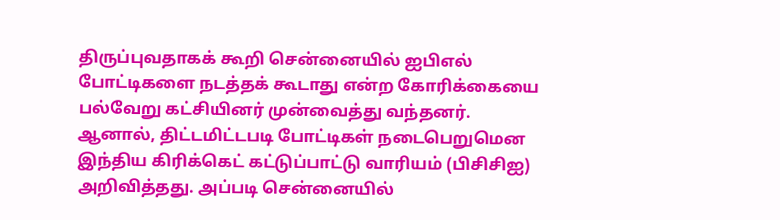திருப்புவதாகக் கூறி சென்னையில் ஐபிஎல் போட்டிகளை நடத்தக் கூடாது என்ற கோரிக்கையை பல்வேறு கட்சியினர் முன்வைத்து வந்தனர்.
ஆனால், திட்டமிட்டபடி போட்டிகள் நடைபெறுமென இந்திய கிரிக்கெட் கட்டுப்பாட்டு வாரியம் (பிசிசிஐ) அறிவித்தது. அப்படி சென்னையில்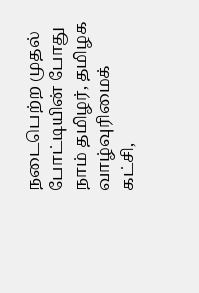நடைபெற்ற முதல் போட்டியின் போது நாம் தமிழர், தமிழக வாழ்வுரிமைக் கட்சி,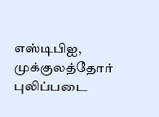எஸ்டிபிஐ, முக்குலத்தோர் புலிப்படை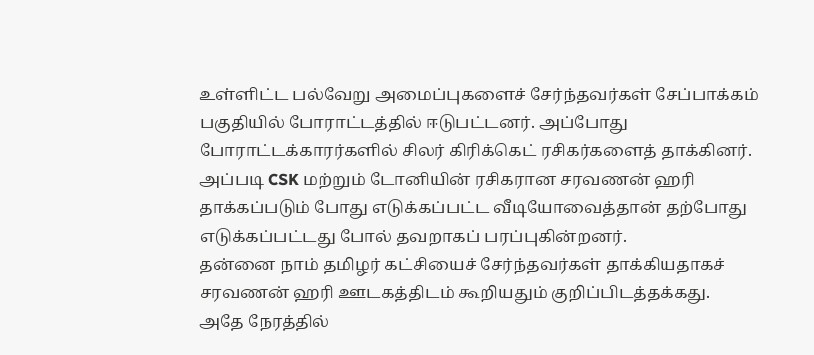உள்ளிட்ட பல்வேறு அமைப்புகளைச் சேர்ந்தவர்கள் சேப்பாக்கம் பகுதியில் போராட்டத்தில் ஈடுபட்டனர். அப்போது போராட்டக்காரர்களில் சிலர் கிரிக்கெட் ரசிகர்களைத் தாக்கினர்.
அப்படி CSK மற்றும் டோனியின் ரசிகரான சரவணன் ஹரி தாக்கப்படும் போது எடுக்கப்பட்ட வீடியோவைத்தான் தற்போது எடுக்கப்பட்டது போல் தவறாகப் பரப்புகின்றனர்.
தன்னை நாம் தமிழர் கட்சியைச் சேர்ந்தவர்கள் தாக்கியதாகச் சரவணன் ஹரி ஊடகத்திடம் கூறியதும் குறிப்பிடத்தக்கது.
அதே நேரத்தில்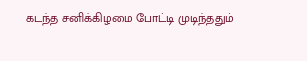கடந்த சனிக்கிழமை போட்டி முடிந்ததும்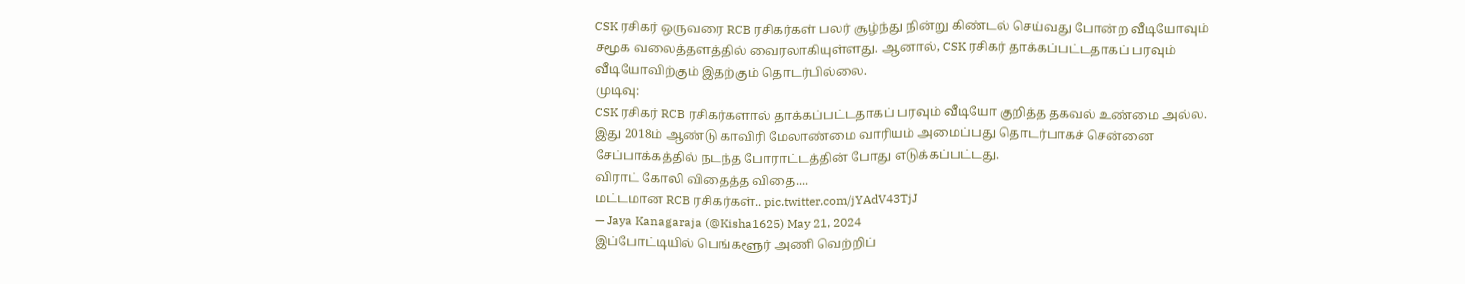CSK ரசிகர் ஒருவரை RCB ரசிகர்கள் பலர் சூழ்ந்து நின்று கிண்டல் செய்வது போன்ற வீடியோவும் சமூக வலைத்தளத்தில் வைரலாகியுள்ளது. ஆனால், CSK ரசிகர் தாக்கப்பட்டதாகப் பரவும் வீடியோவிற்கும் இதற்கும் தொடர்பில்லை.
முடிவு:
CSK ரசிகர் RCB ரசிகர்களால் தாக்கப்பட்டதாகப் பரவும் வீடியோ குறித்த தகவல் உண்மை அல்ல. இது 2018ம் ஆண்டு காவிரி மேலாண்மை வாரியம் அமைப்பது தொடர்பாகச் சென்னை சேப்பாக்கத்தில் நடந்த போராட்டத்தின் போது எடுக்கப்பட்டது.
விராட் கோலி விதைத்த விதை....
மட்டமான RCB ரசிகர்கள்.. pic.twitter.com/jYAdV43TjJ
— Jaya Kanagaraja (@Kisha1625) May 21, 2024
இப்போட்டியில் பெங்களூர் அணி வெற்றிப்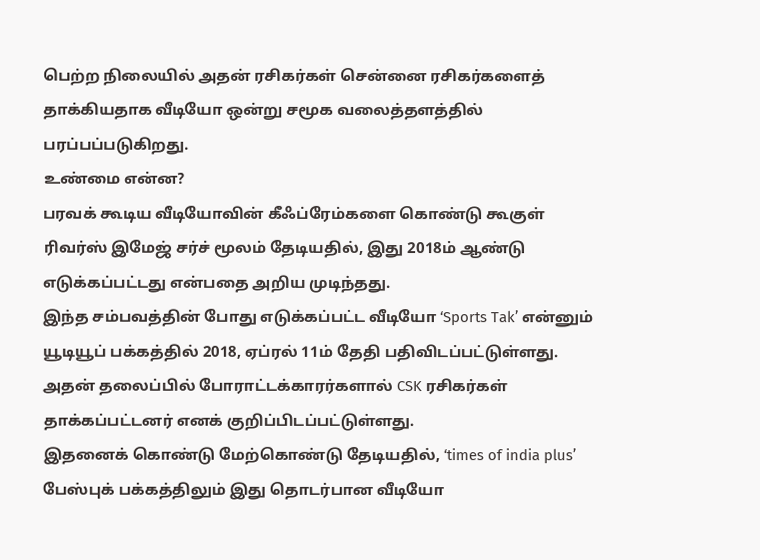பெற்ற நிலையில் அதன் ரசிகர்கள் சென்னை ரசிகர்களைத் தாக்கியதாக வீடியோ ஒன்று சமூக வலைத்தளத்தில் பரப்பப்படுகிறது.
உண்மை என்ன?
பரவக் கூடிய வீடியோவின் கீஃப்ரேம்களை கொண்டு கூகுள் ரிவர்ஸ் இமேஜ் சர்ச் மூலம் தேடியதில், இது 2018ம் ஆண்டு எடுக்கப்பட்டது என்பதை அறிய முடிந்தது.
இந்த சம்பவத்தின் போது எடுக்கப்பட்ட வீடியோ ‘Sports Tak’ என்னும் யூடியூப் பக்கத்தில் 2018, ஏப்ரல் 11ம் தேதி பதிவிடப்பட்டுள்ளது. அதன் தலைப்பில் போராட்டக்காரர்களால் CSK ரசிகர்கள் தாக்கப்பட்டனர் எனக் குறிப்பிடப்பட்டுள்ளது.
இதனைக் கொண்டு மேற்கொண்டு தேடியதில், ‘times of india plus’ பேஸ்புக் பக்கத்திலும் இது தொடர்பான வீடியோ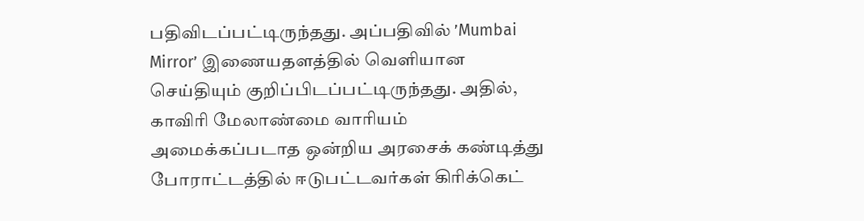பதிவிடப்பட்டிருந்தது. அப்பதிவில் ’Mumbai Mirror’ இணையதளத்தில் வெளியான செய்தியும் குறிப்பிடப்பட்டிருந்தது. அதில், காவிரி மேலாண்மை வாரியம் அமைக்கப்படாத ஒன்றிய அரசைக் கண்டித்து போராட்டத்தில் ஈடுபட்டவர்கள் கிரிக்கெட்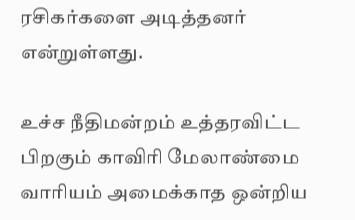ரசிகர்களை அடித்தனர் என்றுள்ளது.

உச்ச நீதிமன்றம் உத்தரவிட்ட பிறகும் காவிரி மேலாண்மை வாரியம் அமைக்காத ஒன்றிய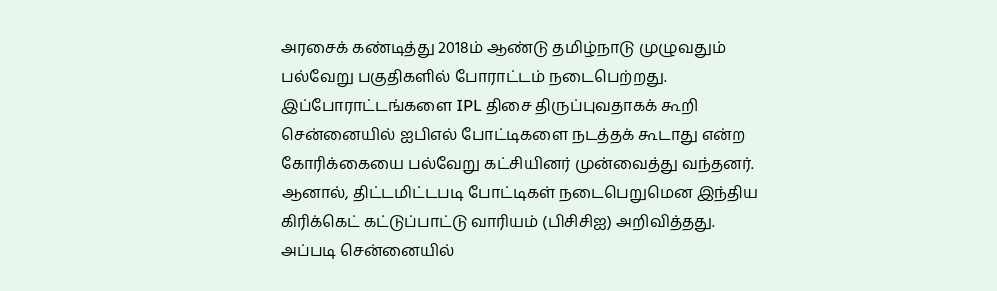அரசைக் கண்டித்து 2018ம் ஆண்டு தமிழ்நாடு முழுவதும் பல்வேறு பகுதிகளில் போராட்டம் நடைபெற்றது. இப்போராட்டங்களை IPL திசை திருப்புவதாகக் கூறி சென்னையில் ஐபிஎல் போட்டிகளை நடத்தக் கூடாது என்ற கோரிக்கையை பல்வேறு கட்சியினர் முன்வைத்து வந்தனர்.
ஆனால், திட்டமிட்டபடி போட்டிகள் நடைபெறுமென இந்திய கிரிக்கெட் கட்டுப்பாட்டு வாரியம் (பிசிசிஐ) அறிவித்தது. அப்படி சென்னையில்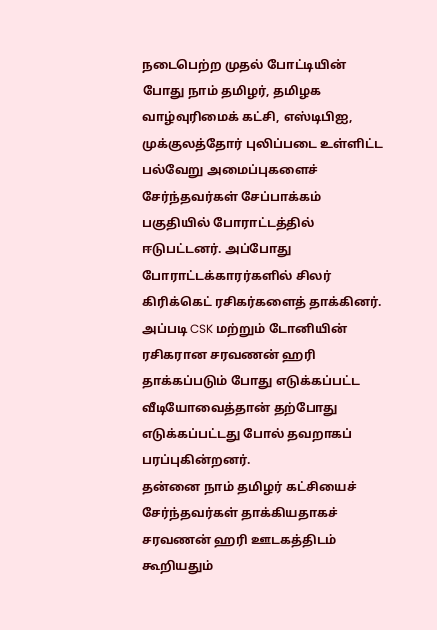நடைபெற்ற முதல் போட்டியின் போது நாம் தமிழர், தமிழக வாழ்வுரிமைக் கட்சி, எஸ்டிபிஐ, முக்குலத்தோர் புலிப்படை உள்ளிட்ட பல்வேறு அமைப்புகளைச் சேர்ந்தவர்கள் சேப்பாக்கம் பகுதியில் போராட்டத்தில் ஈடுபட்டனர். அப்போது போராட்டக்காரர்களில் சிலர் கிரிக்கெட் ரசிகர்களைத் தாக்கினர்.
அப்படி CSK மற்றும் டோனியின் ரசிகரான சரவணன் ஹரி தாக்கப்படும் போது எடுக்கப்பட்ட வீடியோவைத்தான் தற்போது எடுக்கப்பட்டது போல் தவறாகப் பரப்புகின்றனர்.
தன்னை நாம் தமிழர் கட்சியைச் சேர்ந்தவர்கள் தாக்கியதாகச் சரவணன் ஹரி ஊடகத்திடம் கூறியதும்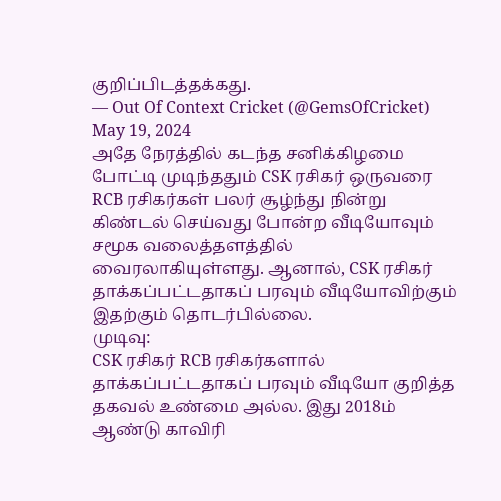குறிப்பிடத்தக்கது.
— Out Of Context Cricket (@GemsOfCricket) May 19, 2024
அதே நேரத்தில் கடந்த சனிக்கிழமை போட்டி முடிந்ததும் CSK ரசிகர் ஒருவரை RCB ரசிகர்கள் பலர் சூழ்ந்து நின்று கிண்டல் செய்வது போன்ற வீடியோவும் சமூக வலைத்தளத்தில் வைரலாகியுள்ளது. ஆனால், CSK ரசிகர் தாக்கப்பட்டதாகப் பரவும் வீடியோவிற்கும் இதற்கும் தொடர்பில்லை.
முடிவு:
CSK ரசிகர் RCB ரசிகர்களால் தாக்கப்பட்டதாகப் பரவும் வீடியோ குறித்த தகவல் உண்மை அல்ல. இது 2018ம் ஆண்டு காவிரி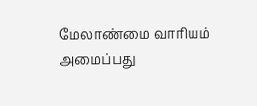மேலாண்மை வாரியம் அமைப்பது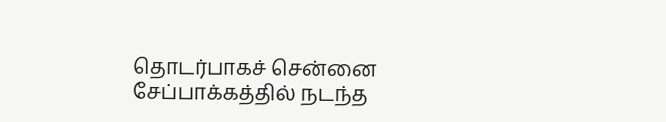தொடர்பாகச் சென்னை சேப்பாக்கத்தில் நடந்த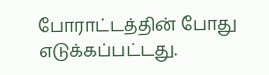போராட்டத்தின் போது எடுக்கப்பட்டது.